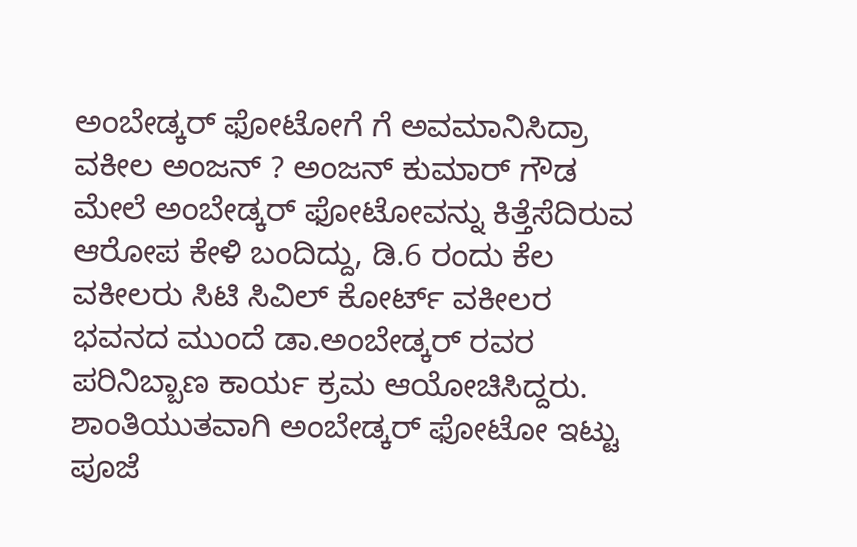ಅಂಬೇಡ್ಕರ್ ಫೋಟೋಗೆ ಗೆ ಅವಮಾನಿಸಿದ್ರಾ ವಕೀಲ ಅಂಜನ್ ? ಅಂಜನ್ ಕುಮಾರ್ ಗೌಡ ಮೇಲೆ ಅಂಬೇಡ್ಕರ್ ಫೋಟೋವನ್ನು ಕಿತ್ತೆಸೆದಿರುವ ಆರೋಪ ಕೇಳಿ ಬಂದಿದ್ದು, ಡಿ.6 ರಂದು ಕೆಲ ವಕೀಲರು ಸಿಟಿ ಸಿವಿಲ್ ಕೋರ್ಟ್ ವಕೀಲರ ಭವನದ ಮುಂದೆ ಡಾ.ಅಂಬೇಡ್ಕರ್ ರವರ ಪರಿನಿಬ್ಬಾಣ ಕಾರ್ಯ ಕ್ರಮ ಆಯೋಚಿಸಿದ್ದರು. ಶಾಂತಿಯುತವಾಗಿ ಅಂಬೇಡ್ಕರ್ ಫೋಟೋ ಇಟ್ಟು ಪೂಜೆ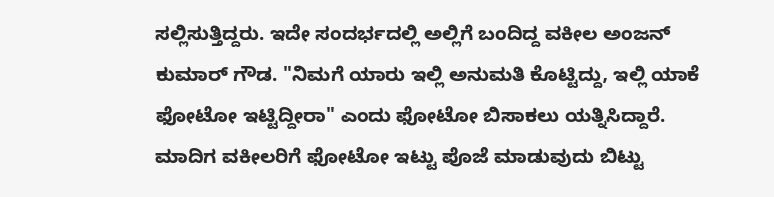ಸಲ್ಲಿಸುತ್ತಿದ್ದರು. ಇದೇ ಸಂದರ್ಭದಲ್ಲಿ ಅಲ್ಲಿಗೆ ಬಂದಿದ್ದ ವಕೀಲ ಅಂಜನ್ ಕುಮಾರ್ ಗೌಡ. "ನಿಮಗೆ ಯಾರು ಇಲ್ಲಿ ಅನುಮತಿ ಕೊಟ್ಟಿದ್ದು, ಇಲ್ಲಿ ಯಾಕೆ ಫೋಟೋ ಇಟ್ಟಿದ್ದೀರಾ" ಎಂದು ಫೋಟೋ ಬಿಸಾಕಲು ಯತ್ನಿಸಿದ್ದಾರೆ. ಮಾದಿಗ ವಕೀಲರಿಗೆ ಫೋಟೋ ಇಟ್ಟು ಪೊಜೆ ಮಾಡುವುದು ಬಿಟ್ಟು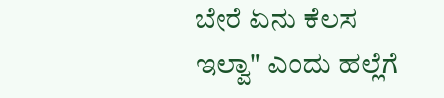ಬೇರೆ ಏನು ಕೆಲಸ ಇಲ್ವಾ" ಎಂದು ಹಲ್ಲೆಗೆ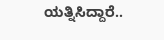ಯತ್ನಿಸಿದ್ದಾರೆ..